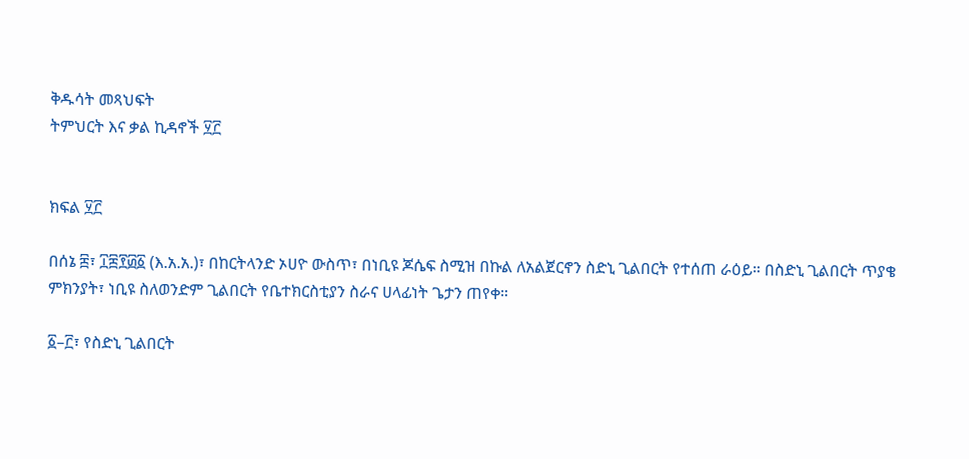ቅዱሳት መጻህፍት
ትምህርት እና ቃል ኪዳኖች ፶፫


ክፍል ፶፫

በሰኔ ፰፣ ፲፰፻፴፩ (እ.አ.አ.)፣ በከርትላንድ ኦሀዮ ውስጥ፣ በነቢዩ ጆሴፍ ስሚዝ በኩል ለአልጀርኖን ስድኒ ጊልበርት የተሰጠ ራዕይ። በስድኒ ጊልበርት ጥያቄ ምክንያት፣ ነቢዩ ስለወንድም ጊልበርት የቤተክርስቲያን ስራና ሀላፊነት ጌታን ጠየቀ።

፩–፫፣ የስድኒ ጊልበርት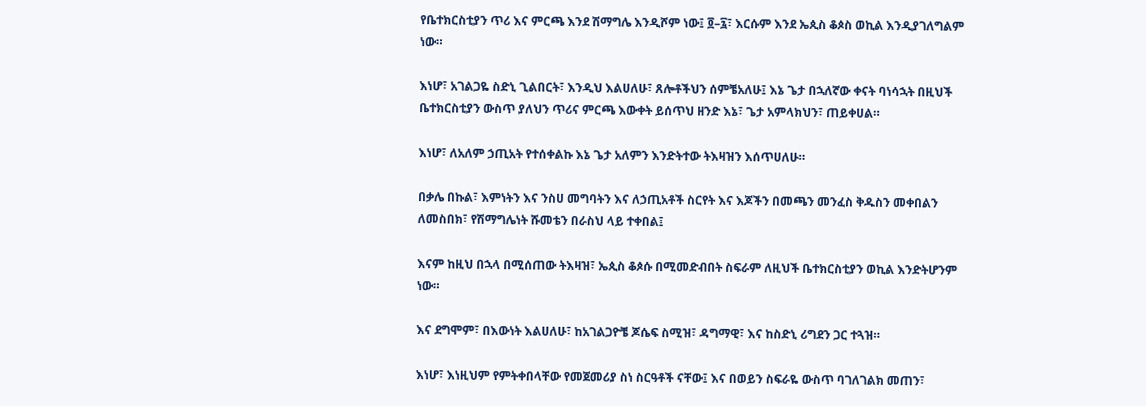የቤተክርስቲያን ጥሪ እና ምርጫ እንደ ሽማግሌ እንዲሾም ነው፤ ፬–፯፣ እርሱም እንደ ኤጲስ ቆጶስ ወኪል እንዲያገለግልም ነው።

እነሆ፣ አገልጋዬ ስድኒ ጊልበርት፣ እንዲህ እልሀለሁ፣ ጸሎቶችህን ሰምቼአለሁ፤ እኔ ጌታ በኋለኛው ቀናት ባነሳኋት በዚህች ቤተክርስቲያን ውስጥ ያለህን ጥሪና ምርጫ እውቀት ይሰጥህ ዘንድ እኔ፣ ጌታ አምላክህን፣ ጠይቀሀል።

እነሆ፣ ለአለም ኃጢአት የተሰቀልኩ እኔ ጌታ አለምን እንድትተው ትእዛዝን እሰጥሀለሁ።

በቃሌ በኩል፣ እምነትን እና ንስሀ መግባትን እና ለኃጢአቶች ስርየት እና እጆችን በመጫን መንፈስ ቅዱስን መቀበልን ለመስበክ፣ የሽማግሌነት ሹመቴን በራስህ ላይ ተቀበል፤

እናም ከዚህ በኋላ በሚሰጠው ትእዛዝ፣ ኤጲስ ቆጶሱ በሚመድብበት ስፍራም ለዚህች ቤተክርስቲያን ወኪል እንድትሆንም ነው።

እና ደግሞም፣ በእውነት እልሀለሁ፣ ከአገልጋዮቼ ጆሴፍ ስሚዝ፣ ዳግማዊ፣ እና ከስድኒ ሪግደን ጋር ተጓዝ።

እነሆ፣ እነዚህም የምትቀበላቸው የመጀመሪያ ስነ ስርዓቶች ናቸው፤ እና በወይን ስፍራዬ ውስጥ ባገለገልክ መጠን፣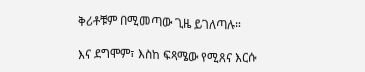ቅሪቶቹም በሚመጣው ጊዜ ይገለጣሉ።

እና ደግሞም፣ እስከ ፍጻሜው የሚጸና እርሱ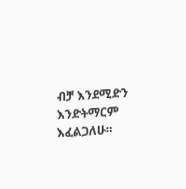ብቻ እንደሚድን እንድትማርም እፈልጋለሁ።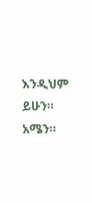እንዲህም ይሁን። አሜን።